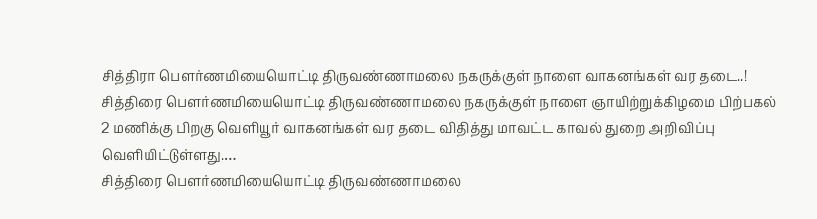சித்திரா பௌர்ணமியையொட்டி திருவண்ணாமலை நகருக்குள் நாளை வாகனங்கள் வர தடை..!
சித்திரை பௌர்ணமியையொட்டி திருவண்ணாமலை நகருக்குள் நாளை ஞாயிற்றுக்கிழமை பிற்பகல் 2 மணிக்கு பிறகு வெளியூர் வாகனங்கள் வர தடை விதித்து மாவட்ட காவல் துறை அறிவிப்பு வெளியிட்டுள்ளது.…
சித்திரை பௌர்ணமியையொட்டி திருவண்ணாமலை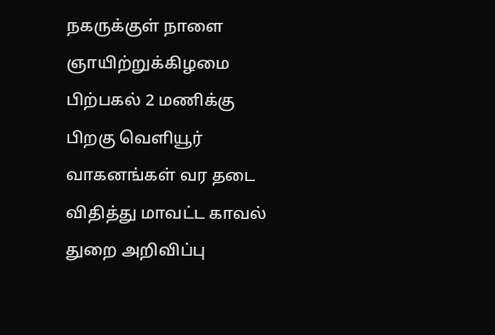நகருக்குள் நாளை ஞாயிற்றுக்கிழமை பிற்பகல் 2 மணிக்கு பிறகு வெளியூர் வாகனங்கள் வர தடை விதித்து மாவட்ட காவல் துறை அறிவிப்பு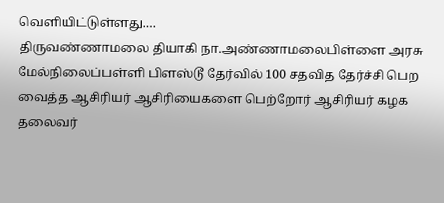வெளியிட்டுள்ளது.…
திருவண்ணாமலை தியாகி நா.அண்ணாமலைபிள்ளை அரசு மேல்நிலைப்பள்ளி பிளஸ்டூ தேர்வில் 100 சதவித தேர்ச்சி பெற வைத்த ஆசிரியர் ஆசிரியைகளை பெற்றோர் ஆசிரியர் கழக தலைவர்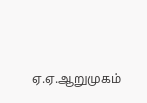ஏ.ஏ.ஆறுமுகம்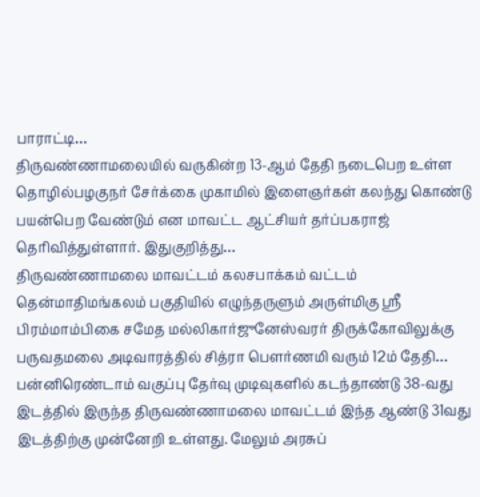பாராட்டி…
திருவண்ணாமலையில் வருகின்ற 13-ஆம் தேதி நடைபெற உள்ள தொழில்பழகுநர் சேர்க்கை முகாமில் இளைஞர்கள் கலந்து கொண்டு பயன்பெற வேண்டும் என மாவட்ட ஆட்சியர் தர்ப்பகராஜ் தெரிவித்துள்ளார். இதுகுறித்து…
திருவண்ணாமலை மாவட்டம் கலசபாக்கம் வட்டம் தென்மாதிமங்கலம் பகுதியில் எழுந்தருளும் அருள்மிகு ஶ்ரீ பிரம்மாம்பிகை சமேத மல்லிகார்ஜுனேஸ்வரர் திருக்கோவிலுக்கு பருவதமலை அடிவாரத்தில் சித்ரா பௌர்ணமி வரும் 12ம் தேதி…
பன்னிரெண்டாம் வகுப்பு தேர்வு முடிவுகளில் கடந்தாண்டு 38-வது இடத்தில் இருந்த திருவண்ணாமலை மாவட்டம் இந்த ஆண்டு 31வது இடத்திற்கு முன்னேறி உள்ளது. மேலும் அரசுப்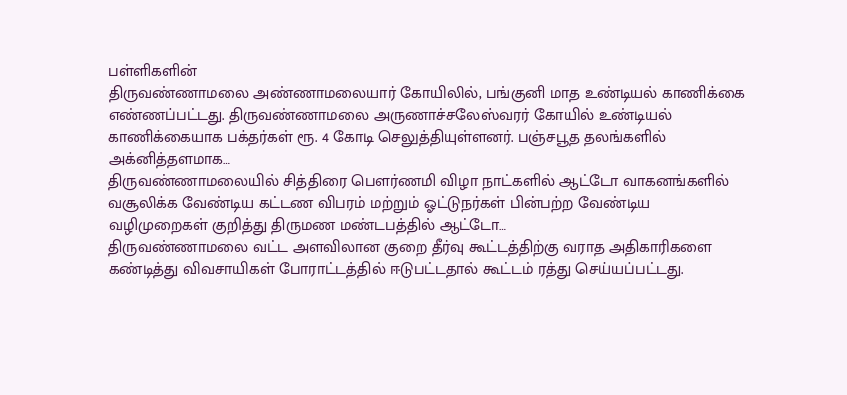பள்ளிகளின்
திருவண்ணாமலை அண்ணாமலையார் கோயிலில், பங்குனி மாத உண்டியல் காணிக்கை எண்ணப்பட்டது. திருவண்ணாமலை அருணாச்சலேஸ்வரர் கோயில் உண்டியல் காணிக்கையாக பக்தர்கள் ரூ. 4 கோடி செலுத்தியுள்ளனர். பஞ்சபூத தலங்களில் அக்னித்தளமாக…
திருவண்ணாமலையில் சித்திரை பௌர்ணமி விழா நாட்களில் ஆட்டோ வாகனங்களில் வசூலிக்க வேண்டிய கட்டண விபரம் மற்றும் ஓட்டுநர்கள் பின்பற்ற வேண்டிய வழிமுறைகள் குறித்து திருமண மண்டபத்தில் ஆட்டோ…
திருவண்ணாமலை வட்ட அளவிலான குறை தீர்வு கூட்டத்திற்கு வராத அதிகாரிகளை கண்டித்து விவசாயிகள் போராட்டத்தில் ஈடுபட்டதால் கூட்டம் ரத்து செய்யப்பட்டது.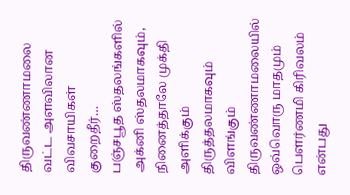திருவண்ணாமலை வட்ட அளவிலான விவசாயிகள் குறைதீர்…
பஞ்சபூத ஸ்தலங்களில் அக்னி ஸ்தலமாகவும், நினைத்தாலே முக்தி அளிக்கும் திருத்தலமாகவும் விளங்கும் திருவண்ணாமலையில் ஒவ்வொரு மாதமும் பௌர்ணமி கிரிவலம் என்பது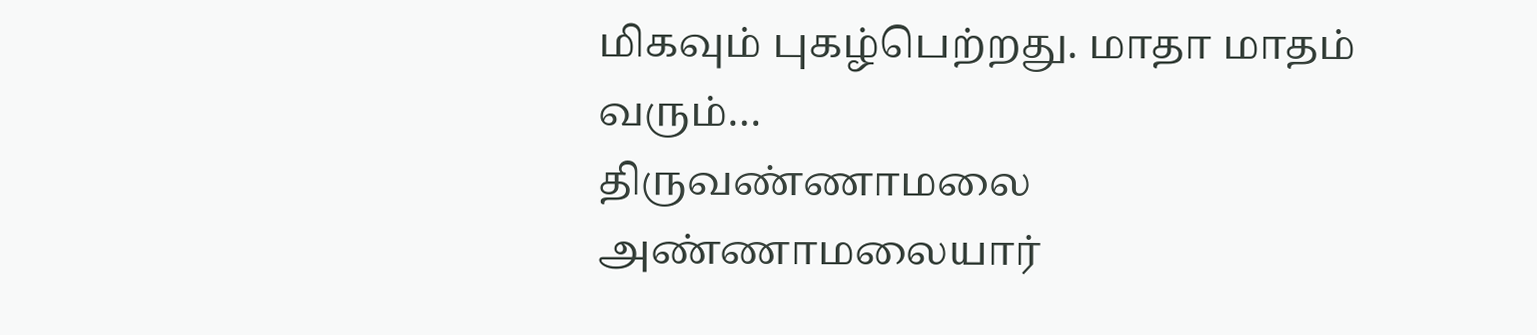மிகவும் புகழ்பெற்றது. மாதா மாதம் வரும்…
திருவண்ணாமலை அண்ணாமலையார்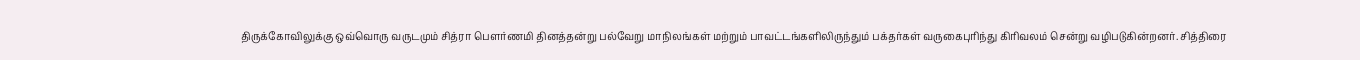திருக்கோவிலுக்கு ஒவ்வொரு வருடமும் சித்ரா பௌர்ணமி தினத்தன்று பல்வேறு மாநிலங்கள் மற்றும் பாவட்டங்களிலிருந்தும் பக்தர்கள் வருகைபுரிந்து கிரிவலம் சென்று வழிபடுகின்றனர். சித்திரை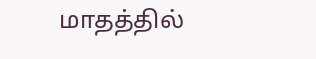மாதத்தில்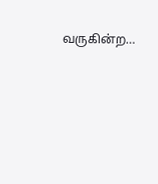வருகின்ற…